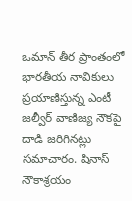ఒమాన్ తీర ప్రాంతంలో భారతీయ నావికులు ప్రయాణిస్తున్న ఎంటీ జల్వీర్ వాణిజ్య నౌకపై దాడి జరిగినట్లు సమాచారం. షినాస్ నౌకాశ్రయం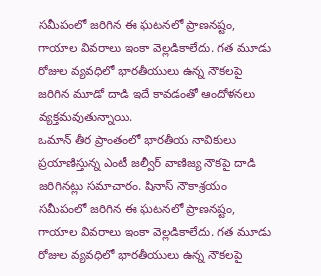సమీపంలో జరిగిన ఈ ఘటనలో ప్రాణనష్టం, గాయాల వివరాలు ఇంకా వెల్లడికాలేదు. గత మూడు రోజుల వ్యవధిలో భారతీయులు ఉన్న నౌకలపై జరిగిన మూడో దాడి ఇదే కావడంతో ఆందోళనలు వ్యక్తమవుతున్నాయి.
ఒమాన్ తీర ప్రాంతంలో భారతీయ నావికులు ప్రయాణిస్తున్న ఎంటీ జల్వీర్ వాణిజ్య నౌకపై దాడి జరిగినట్లు సమాచారం. షినాస్ నౌకాశ్రయం సమీపంలో జరిగిన ఈ ఘటనలో ప్రాణనష్టం, గాయాల వివరాలు ఇంకా వెల్లడికాలేదు. గత మూడు రోజుల వ్యవధిలో భారతీయులు ఉన్న నౌకలపై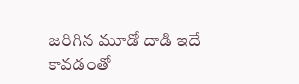జరిగిన మూడో దాడి ఇదే కావడంతో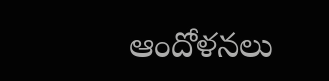ఆందోళనలు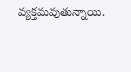వ్యక్తమవుతున్నాయి.